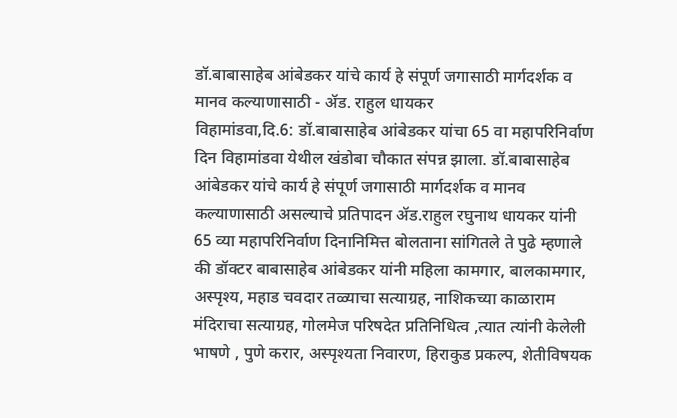डॉ.बाबासाहेब आंबेडकर यांचे कार्य हे संपूर्ण जगासाठी मार्गदर्शक व मानव कल्याणासाठी - ॲड. राहुल धायकर
विहामांडवा,दि.6: डॉ.बाबासाहेब आंबेडकर यांचा 65 वा महापरिनिर्वाण दिन विहामांडवा येथील खंडोबा चौकात संपन्न झाला. डॉ.बाबासाहेब आंबेडकर यांचे कार्य हे संपूर्ण जगासाठी मार्गदर्शक व मानव कल्याणासाठी असल्याचे प्रतिपादन ॲड.राहुल रघुनाथ धायकर यांनी 65 व्या महापरिनिर्वाण दिनानिमित्त बोलताना सांगितले ते पुढे म्हणाले की डॉक्टर बाबासाहेब आंबेडकर यांनी महिला कामगार, बालकामगार, अस्पृश्य, महाड चवदार तळ्याचा सत्याग्रह, नाशिकच्या काळाराम मंदिराचा सत्याग्रह, गोलमेज परिषदेत प्रतिनिधित्व ,त्यात त्यांनी केलेली भाषणे , पुणे करार, अस्पृश्यता निवारण, हिराकुड प्रकल्प, शेतीविषयक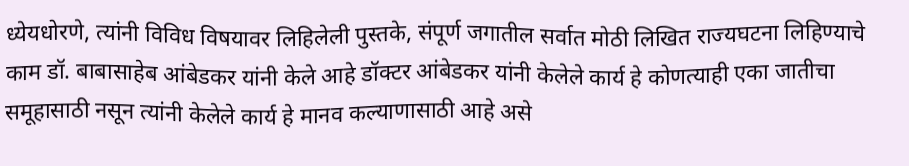ध्येयधोरणे, त्यांनी विविध विषयावर लिहिलेली पुस्तके, संपूर्ण जगातील सर्वात मोठी लिखित राज्यघटना लिहिण्याचे काम डॉ. बाबासाहेब आंबेडकर यांनी केले आहे डॉक्टर आंबेडकर यांनी केलेले कार्य हे कोणत्याही एका जातीचा समूहासाठी नसून त्यांनी केलेले कार्य हे मानव कल्याणासाठी आहे असे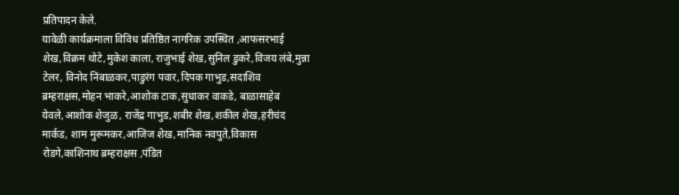प्रतिपादन केले.
यावेळी कार्यक्रमाला विविध प्रतिष्ठित नागरिक उपस्थित ,आफसरभाई शेख,विक्रम थोटे,मुकेश काला, राजुभाई शेख,सुनिल डुकरे,विजय लंबे,मुन्ना टेलर, विनोद निंबाळकर,पाडुरंग पवार,दिपक गाभुड,सदाशिव ब्रम्हराक्षस,मोहन भाकरे,आशोक टाक,सुधाकर वाकडे, बाळासाहेब येवले,आशोक शेजुळ, राजेंद्र गाभुड,शबीर शेख,शकील शेख,हरीचंद मार्कड, शाम मुरूमकर,आजिज शेख,मानिक नवपुते,विकास रोडगे,काशिनाथ ब्रम्हराक्षस ,पंडित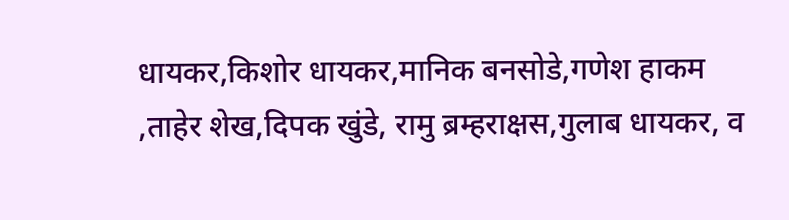धायकर,किशोर धायकर,मानिक बनसोडे,गणेश हाकम ,ताहेर शेख,दिपक खुंडे, रामु ब्रम्हराक्षस,गुलाब धायकर, व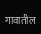गावातील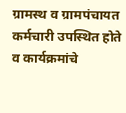ग्रामस्थ व ग्रामपंचायत कर्मचारी उपस्थित होते व कार्यक्रमांचे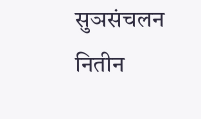सुञसंचलन नितीन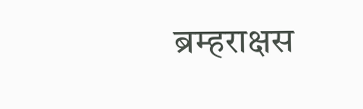ब्रम्हराक्षस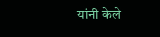यांनी केले